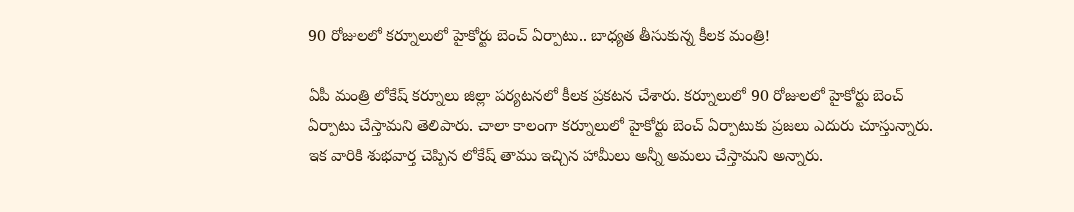90 రోజులలో కర్నూలులో హైకోర్టు బెంచ్ ఏర్పాటు.. బాధ్యత తీసుకున్న కీలక మంత్రి!

ఏపీ మంత్రి లోకేష్ కర్నూలు జిల్లా పర్యటనలో కీలక ప్రకటన చేశారు. కర్నూలులో 90 రోజులలో హైకోర్టు బెంచ్ ఏర్పాటు చేస్తామని తెలిపారు. చాలా కాలంగా కర్నూలులో హైకోర్టు బెంచ్ ఏర్పాటుకు ప్రజలు ఎదురు చూస్తున్నారు. ఇక వారికి శుభవార్త చెప్పిన లోకేష్ తాము ఇచ్చిన హామీలు అన్నీ అమలు చేస్తామని అన్నారు.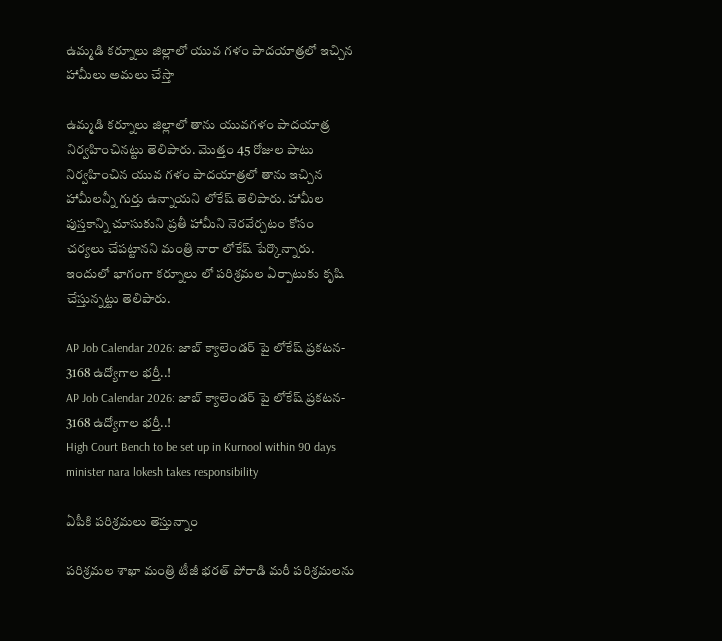ఉమ్మడి కర్నూలు జిల్లాలో యువ గళం పాదయాత్రలో ఇచ్చిన హామీలు అమలు చేస్తా

ఉమ్మడి కర్నూలు జిల్లాలో తాను యువగళం పాదయాత్ర నిర్వహించినట్టు తెలిపారు. మొత్తం 45 రోజుల పాటు నిర్వహించిన యువ గళం పాదయాత్రలో తాను ఇచ్చిన హామీలన్నీ గుర్తు ఉన్నాయని లోకేష్ తెలిపారు. హామీల పుస్తకాన్ని చూసుకుని ప్రతీ హామీని నెరవేర్చటం కోసం చర్యలు చేపట్టానని మంత్రి నారా లోకేష్ పేర్కొన్నారు. ఇందులో భాగంగా కర్నూలు లో పరిశ్రమల ఏర్పాటుకు కృషి చేస్తున్నట్టు తెలిపారు.

AP Job Calendar 2026: జాబ్ క్యాలెండర్ పై లోకేష్ ప్రకటన- 3168 ఉద్యోగాల భర్తీ..!
AP Job Calendar 2026: జాబ్ క్యాలెండర్ పై లోకేష్ ప్రకటన- 3168 ఉద్యోగాల భర్తీ..!
High Court Bench to be set up in Kurnool within 90 days minister nara lokesh takes responsibility

ఏపీకి పరిశ్రమలు తెస్తున్నాం

పరిశ్రమల శాఖా మంత్రి టీజీ భరత్ పోరాడి మరీ పరిశ్రమలను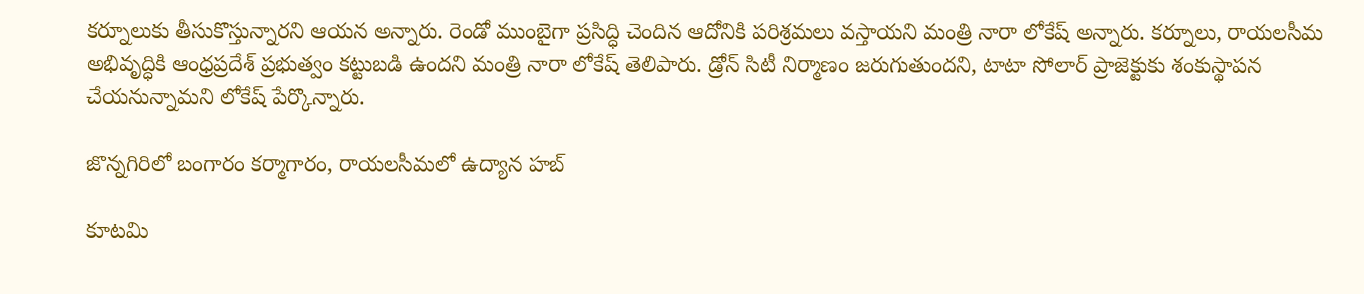కర్నూలుకు తీసుకొస్తున్నారని ఆయన అన్నారు. రెండో ముంబైగా ప్రసిద్ధి చెందిన ఆదోనికి పరిశ్రమలు వస్తాయని మంత్రి నారా లోకేష్ అన్నారు. కర్నూలు, రాయలసీమ అభివృద్ధికి ఆంధ్రప్రదేశ్ ప్రభుత్వం కట్టుబడి ఉందని మంత్రి నారా లోకేష్ తెలిపారు. డ్రోన్ సిటీ నిర్మాణం జరుగుతుందని, టాటా సోలార్ ప్రాజెక్టుకు శంకుస్థాపన చేయనున్నామని లోకేష్ పేర్కొన్నారు.

జొన్నగిరిలో బంగారం కర్మాగారం, రాయలసీమలో ఉద్యాన హబ్

కూటమి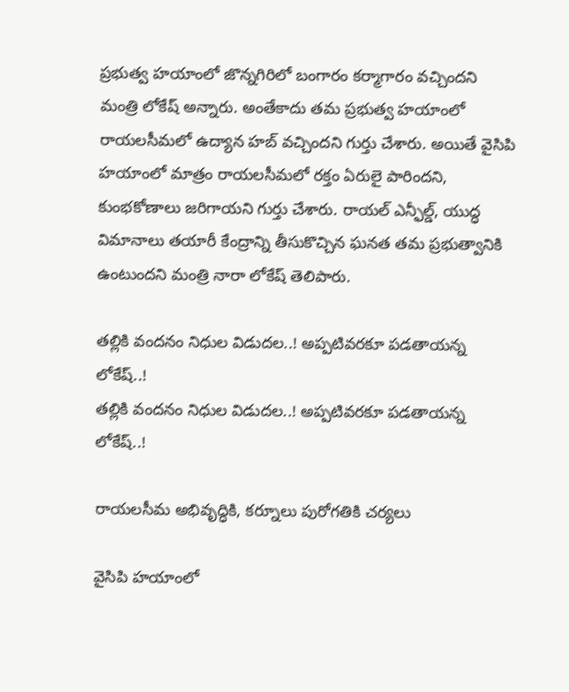ప్రభుత్వ హయాంలో జొన్నగిరిలో బంగారం కర్మాగారం వచ్చిందని మంత్రి లోకేష్ అన్నారు. అంతేకాదు తమ ప్రభుత్వ హయాంలో రాయలసీమలో ఉద్యాన హబ్ వచ్చిందని గుర్తు చేశారు. అయితే వైసిపి హయాంలో మాత్రం రాయలసీమలో రక్తం ఏరులై పారిందని, కుంభకోణాలు జరిగాయని గుర్తు చేశారు. రాయల్ ఎన్ఫీల్డ్, యుద్ధ విమానాలు తయారీ కేంద్రాన్ని తీసుకొచ్చిన ఘనత తమ ప్రభుత్వానికి ఉంటుందని మంత్రి నారా లోకేష్ తెలిపారు.

తల్లికి వందనం నిధుల విడుదల..! అప్పటివరకూ పడతాయన్న లోకేష్..!
తల్లికి వందనం నిధుల విడుదల..! అప్పటివరకూ పడతాయన్న లోకేష్..!

రాయలసీమ అభివృద్ధికి, కర్నూలు పురోగతికి చర్యలు

వైసిపి హయాంలో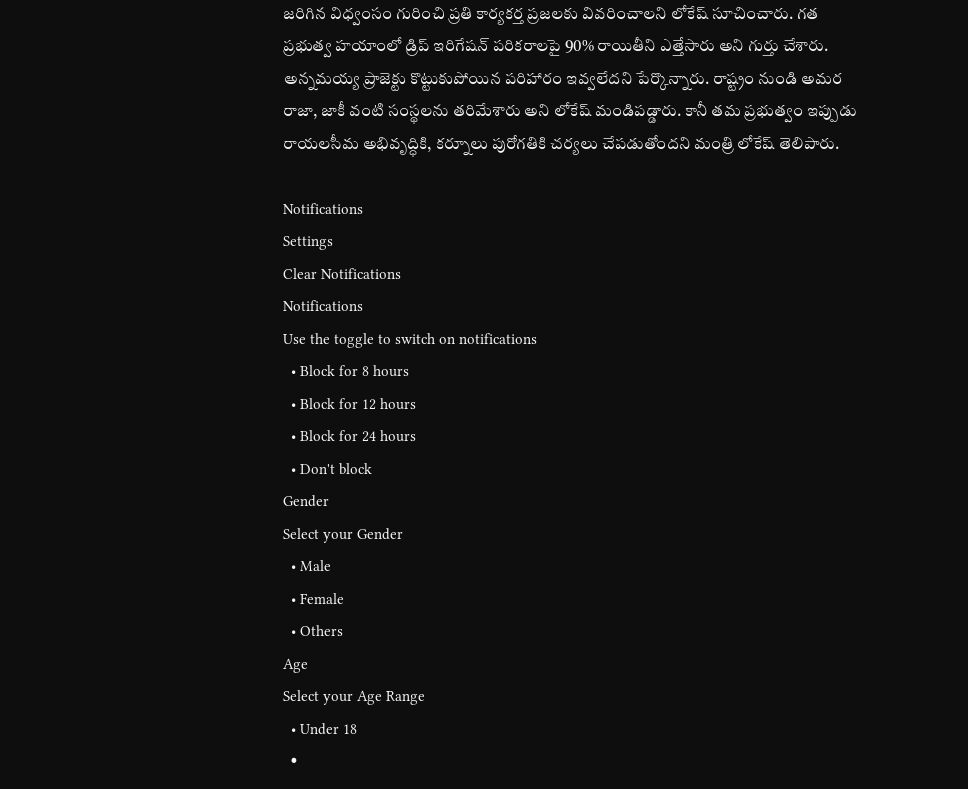జరిగిన విధ్వంసం గురించి ప్రతి కార్యకర్త ప్రజలకు వివరించాలని లోకేష్ సూచించారు. గత ప్రభుత్వ హయాంలో డ్రిప్ ఇరిగేషన్ పరికరాలపై 90% రాయితీని ఎత్తేసారు అని గుర్తు చేశారు. అన్నమయ్య ప్రాజెక్టు కొట్టుకుపోయిన పరిహారం ఇవ్వలేదని పేర్కొన్నారు. రాష్ట్రం నుండి అమర రాజా, జాకీ వంటి సంస్థలను తరిమేశారు అని లోకేష్ మండిపడ్డారు. కానీ తమ ప్రభుత్వం ఇప్పుడు రాయలసీమ అభివృద్ధికి, కర్నూలు పురోగతికి చర్యలు చేపడుతోందని మంత్రి లోకేష్ తెలిపారు.

Notifications
Settings
Clear Notifications
Notifications
Use the toggle to switch on notifications
  • Block for 8 hours
  • Block for 12 hours
  • Block for 24 hours
  • Don't block
Gender
Select your Gender
  • Male
  • Female
  • Others
Age
Select your Age Range
  • Under 18
  •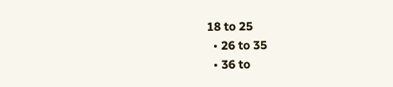18 to 25
  • 26 to 35
  • 36 to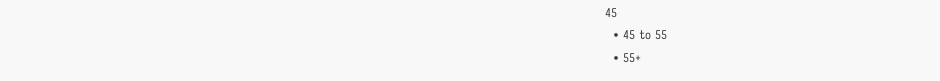45
  • 45 to 55
  • 55+